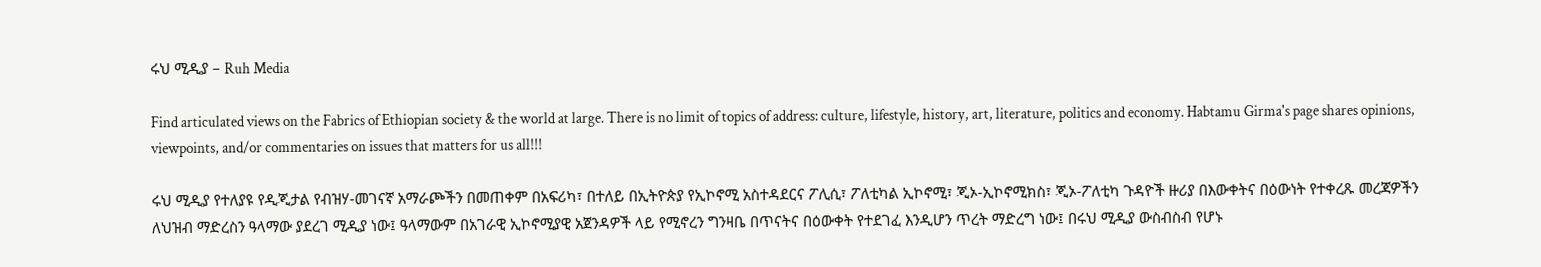ሩህ ሚዲያ – Ruh Media

Find articulated views on the Fabrics of Ethiopian society & the world at large. There is no limit of topics of address: culture, lifestyle, history, art, literature, politics and economy. Habtamu Girma's page shares opinions, viewpoints, and/or commentaries on issues that matters for us all!!!

ሩህ ሚዲያ የተለያዩ የዲጂታል የብዝሃ-መገናኛ አማራጮችን በመጠቀም በአፍሪካ፣ በተለይ በኢትዮጵያ የኢኮኖሚ አስተዳደርና ፖሊሲ፣ ፖለቲካል ኢኮኖሚ፣ ጂኦ-ኢኮኖሚክስ፣ ጂኦ-ፖለቲካ ጉዳዮች ዙሪያ በእውቀትና በዕውነት የተቀረጹ መረጃዎችን ለህዝብ ማድረስን ዓላማው ያደረገ ሚዲያ ነው፤ ዓላማውም በአገራዊ ኢኮኖሚያዊ አጀንዳዎች ላይ የሚኖረን ግንዛቤ በጥናትና በዕውቀት የተደገፈ እንዲሆን ጥረት ማድረግ ነው፤ በሩህ ሚዲያ ውስብስብ የሆኑ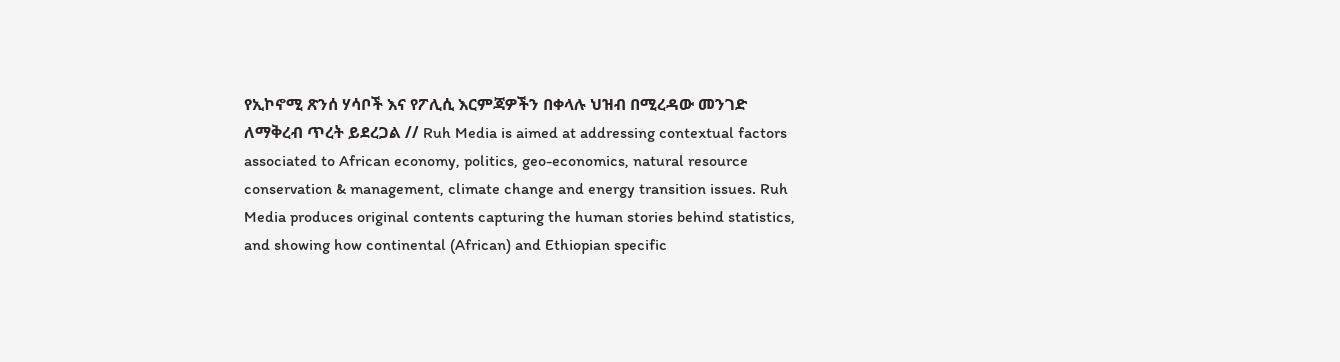የኢኮኖሚ ጽንሰ ሃሳቦች እና የፖሊሲ እርምጃዎችን በቀላሉ ህዝብ በሚረዳው መንገድ ለማቅረብ ጥረት ይደረጋል // Ruh Media is aimed at addressing contextual factors associated to African economy, politics, geo-economics, natural resource conservation & management, climate change and energy transition issues. Ruh Media produces original contents capturing the human stories behind statistics, and showing how continental (African) and Ethiopian specific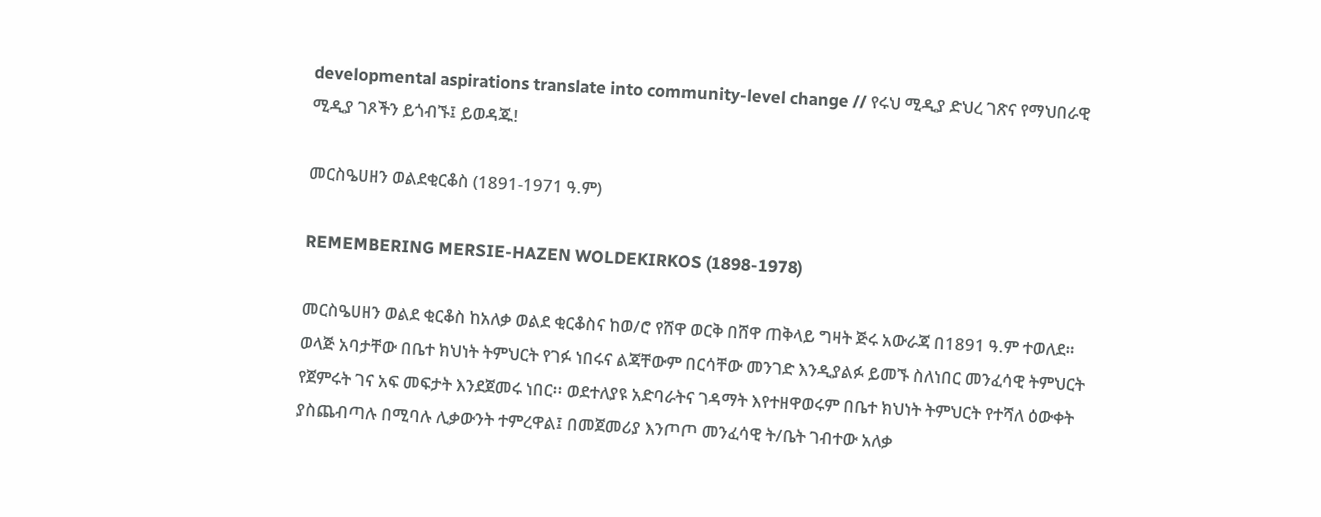developmental aspirations translate into community-level change // የሩህ ሚዲያ ድህረ ገጽና የማህበራዊ ሚዲያ ገጾችን ይጎብኙ፤ ይወዳጁ!

መርስዔሀዘን ወልደቂርቆስ (1891-1971 ዓ.ም)

REMEMBERING MERSIE-HAZEN WOLDEKIRKOS (1898-1978)

መርስዔሀዘን ወልደ ቂርቆስ ከአለቃ ወልደ ቂርቆስና ከወ/ሮ የሸዋ ወርቅ በሸዋ ጠቅላይ ግዛት ጅሩ አውራጃ በ1891 ዓ.ም ተወለደ። ወላጅ አባታቸው በቤተ ክህነት ትምህርት የገፉ ነበሩና ልጃቸውም በርሳቸው መንገድ እንዲያልፉ ይመኙ ስለነበር መንፈሳዊ ትምህርት የጀምሩት ገና አፍ መፍታት እንደጀመሩ ነበር፡፡ ወደተለያዩ አድባራትና ገዳማት እየተዘዋወሩም በቤተ ክህነት ትምህርት የተሻለ ዕውቀት ያስጨብጣሉ በሚባሉ ሊቃውንት ተምረዋል፤ በመጀመሪያ እንጦጦ መንፈሳዊ ት/ቤት ገብተው አለቃ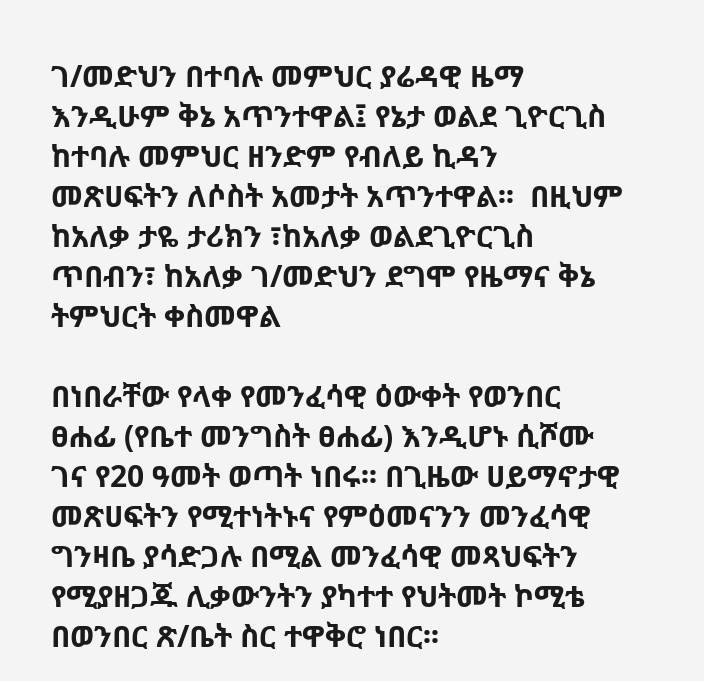ገ/መድህን በተባሉ መምህር ያሬዳዊ ዜማ እንዲሁም ቅኔ አጥንተዋል፤ የኔታ ወልደ ጊዮርጊስ ከተባሉ መምህር ዘንድም የብለይ ኪዳን መጽሀፍትን ለሶስት አመታት አጥንተዋል፡፡  በዚህም ከአለቃ ታዬ ታሪክን ፣ከአለቃ ወልደጊዮርጊስ ጥበብን፣ ከአለቃ ገ/መድህን ደግሞ የዜማና ቅኔ ትምህርት ቀስመዋል

በነበራቸው የላቀ የመንፈሳዊ ዕውቀት የወንበር ፀሐፊ (የቤተ መንግስት ፀሐፊ) እንዲሆኑ ሲሾሙ ገና የ20 ዓመት ወጣት ነበሩ፡፡ በጊዜው ሀይማኖታዊ መጽሀፍትን የሚተነትኑና የምዕመናንን መንፈሳዊ ግንዛቤ ያሳድጋሉ በሚል መንፈሳዊ መጻህፍትን የሚያዘጋጁ ሊቃውንትን ያካተተ የህትመት ኮሚቴ በወንበር ጽ/ቤት ስር ተዋቅሮ ነበር፡፡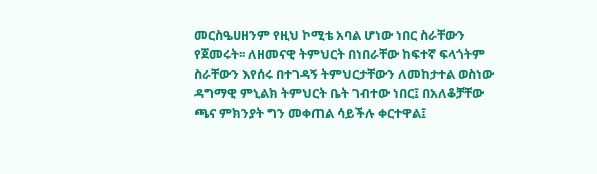መርስዔሀዘንም የዚህ ኮሚቴ አባል ሆነው ነበር ስራቸውን የጀመሩት፡፡ ለዘመናዊ ትምህርት በነበራቸው ከፍተኛ ፍላጎትም ስራቸውን እየሰሩ በተገዳኝ ትምህርታቸውን ለመከታተል ወስነው ዳግማዊ ምኒልክ ትምህርት ቤት ገብተው ነበር፤ በአለቆቻቸው ጫና ምክንያት ግን መቀጠል ሳይችሉ ቀርተዋል፤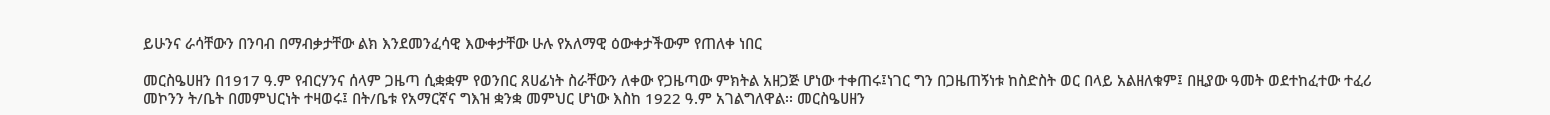ይሁንና ራሳቸውን በንባብ በማብቃታቸው ልክ እንደመንፈሳዊ እውቀታቸው ሁሉ የአለማዊ ዕውቀታችውም የጠለቀ ነበር

መርስዔሀዘን በ1917 ዓ.ም የብርሃንና ሰላም ጋዜጣ ሲቋቋም የወንበር ጸሀፊነት ስራቸውን ለቀው የጋዜጣው ምክትል አዘጋጅ ሆነው ተቀጠሩ፤ነገር ግን በጋዜጠኝነቱ ከስድስት ወር በላይ አልዘለቁም፤ በዚያው ዓመት ወደተከፈተው ተፈሪ መኮንን ት/ቤት በመምህርነት ተዛወሩ፤ በት/ቤቱ የአማርኛና ግእዝ ቋንቋ መምህር ሆነው እስከ 1922 ዓ.ም አገልግለዋል፡፡ መርስዔሀዘን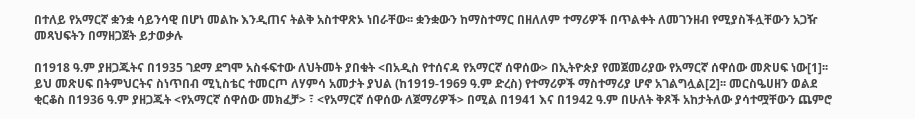በተለይ የአማርኛ ቋንቋ ሳይንሳዊ በሆነ መልኩ እንዲጠና ትልቅ አስተዋጽኦ ነበራቸው፡፡ ቋንቋውን ከማስተማር በዘለለም ተማሪዎች በጥልቀት ለመገንዘብ የሚያስችሏቸውን አጋዥ መጻህፍትን በማዘጋጀት ይታወቃሉ

በ1918 ዓ.ም ያዘጋጁትና በ1935 ገደማ ደግሞ አስፋፍተው ለህትመት ያበቁት <በአዲስ የተሰናዳ የአማርኛ ሰዋሰው> በኢትዮጵያ የመጀመሪያው የአማርኛ ሰዋሰው መጽሀፍ ነው[1]፡፡ ይህ መጽሀፍ በትምህርትና ስነጥበብ ሚኒስቴር ተመርጦ ለሃምሳ አመታት ያህል (ከ1919-1969 ዓ.ም ድረስ) የተማሪዎች ማስተማሪያ ሆኖ አገልግሏል[2]፡፡ መርስዔሀዘን ወልደ ቂርቆስ በ1936 ዓ.ም ያዘጋጁት <የአማርኛ ሰዋሰው መክፈቻ> ፣ <የአማርኛ ሰዋሰው ለጀማሪዎች> በሚል በ1941 እና በ1942 ዓ.ም በሁለት ቅጾች አከታትለው ያሳተሟቸውን ጨምሮ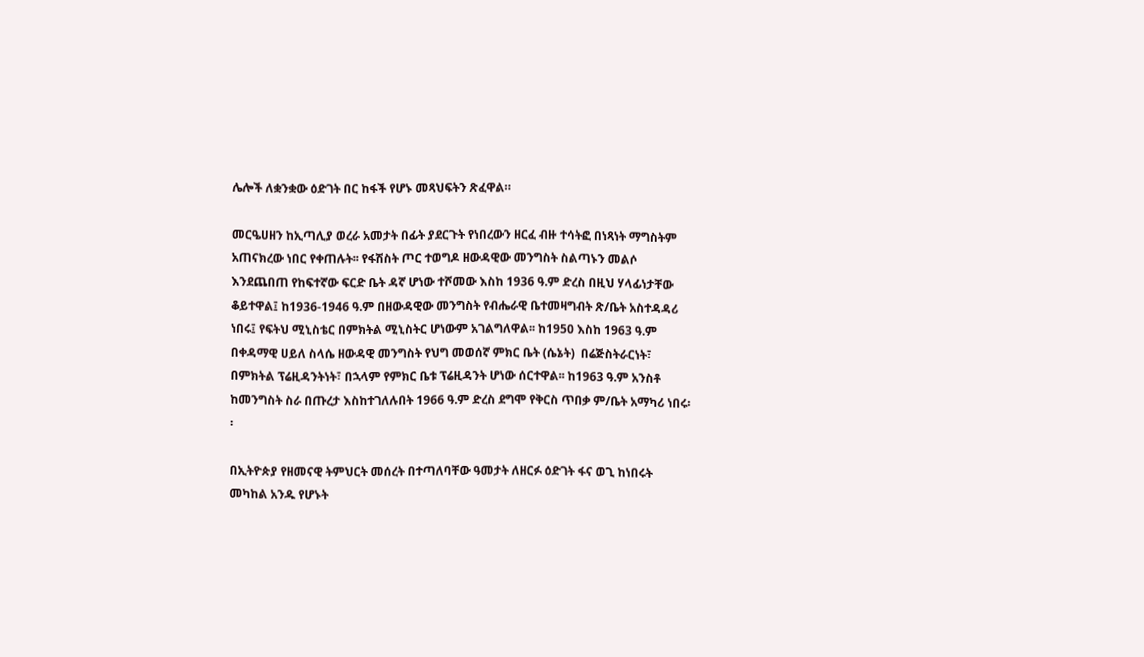ሌሎች ለቋንቋው ዕድገት በር ከፋች የሆኑ መጻህፍትን ጽፈዋል።

መርዔሀዘን ከኢጣሊያ ወረራ አመታት በፊት ያደርጉት የነበረውን ዘርፈ ብዙ ተሳትፎ በነጻነት ማግስትም አጠናክረው ነበር የቀጠሉት፡፡ የፋሽስት ጦር ተወግዶ ዘውዳዊው መንግስት ስልጣኑን መልሶ እንደጨበጠ የከፍተኛው ፍርድ ቤት ዳኛ ሆነው ተሾመው እስከ 1936 ዓ.ም ድረስ በዚህ ሃላፊነታቸው ቆይተዋል፤ ከ1936-1946 ዓ.ም በዘውዳዊው መንግስት የብሔራዊ ቤተመዛግብት ጽ/ቤት አስተዳዳሪ ነበሩ፤ የፍትህ ሚኒስቴር በምክትል ሚኒስትር ሆነውም አገልግለዋል፡፡ ከ1950 እስከ 1963 ዓ.ም በቀዳማዊ ሀይለ ስላሴ ዘውዳዊ መንግስት የህግ መወሰኛ ምክር ቤት (ሴኔት)  በሬጅስትራርነት፣ በምክትል ፕሬዚዳንትነት፣ በኋላም የምክር ቤቱ ፕሬዚዳንት ሆነው ሰርተዋል፡፡ ከ1963 ዓ.ም አንስቶ ከመንግስት ስራ በጡረታ እስከተገለሉበት 1966 ዓ.ም ድረስ ደግሞ የቅርስ ጥበቃ ም/ቤት አማካሪ ነበሩ፡፡

በኢትዮጵያ የዘመናዊ ትምህርት መሰረት በተጣለባቸው ዓመታት ለዘርፉ ዕድገት ፋና ወጊ ከነበሩት መካከል አንዱ የሆኑት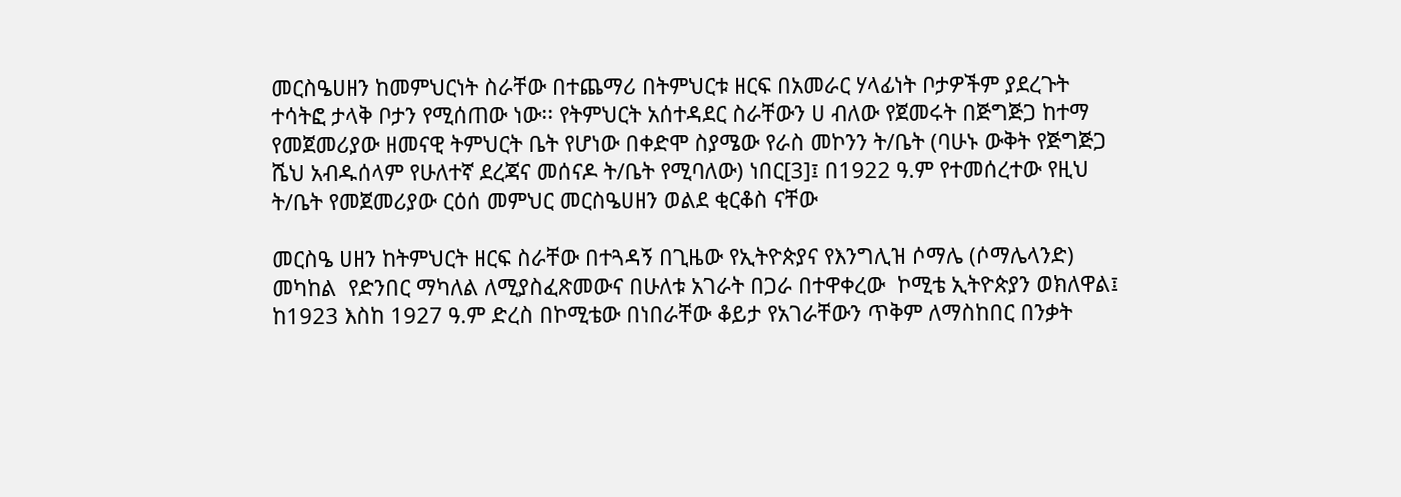መርስዔሀዘን ከመምህርነት ስራቸው በተጨማሪ በትምህርቱ ዘርፍ በአመራር ሃላፊነት ቦታዎችም ያደረጉት ተሳትፎ ታላቅ ቦታን የሚሰጠው ነው፡፡ የትምህርት አሰተዳደር ስራቸውን ሀ ብለው የጀመሩት በጅግጅጋ ከተማ የመጀመሪያው ዘመናዊ ትምህርት ቤት የሆነው በቀድሞ ስያሜው የራስ መኮንን ት/ቤት (ባሁኑ ውቅት የጅግጅጋ ሼህ አብዱሰላም የሁለተኛ ደረጃና መሰናዶ ት/ቤት የሚባለው) ነበር[3]፤ በ1922 ዓ.ም የተመሰረተው የዚህ ት/ቤት የመጀመሪያው ርዕሰ መምህር መርስዔሀዘን ወልደ ቂርቆስ ናቸው

መርስዔ ሀዘን ከትምህርት ዘርፍ ስራቸው በተጓዳኝ በጊዜው የኢትዮጵያና የእንግሊዝ ሶማሌ (ሶማሌላንድ) መካከል  የድንበር ማካለል ለሚያስፈጽመውና በሁለቱ አገራት በጋራ በተዋቀረው  ኮሚቴ ኢትዮጵያን ወክለዋል፤ ከ1923 እስከ 1927 ዓ.ም ድረስ በኮሚቴው በነበራቸው ቆይታ የአገራቸውን ጥቅም ለማስከበር በንቃት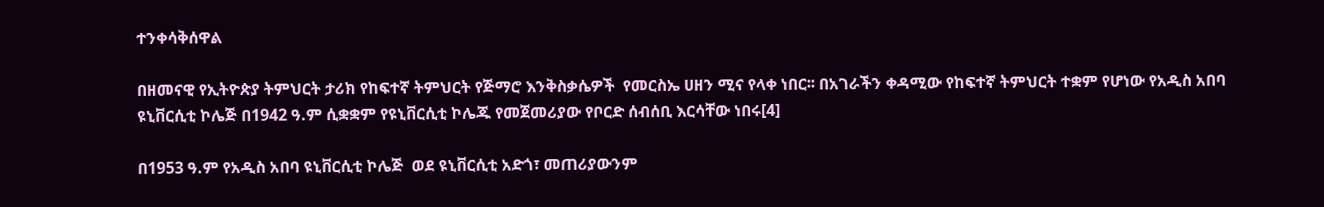ተንቀሳቅሰዋል

በዘመናዊ የኢትዮጵያ ትምህርት ታሪክ የከፍተኛ ትምህርት የጅማሮ እንቅስቃሴዎች  የመርስኤ ሀዘን ሚና የላቀ ነበር፡፡ በአገራችን ቀዳሚው የከፍተኛ ትምህርት ተቋም የሆነው የአዲስ አበባ ዩኒቨርሲቲ ኮሌጅ በ1942 ዓ.ም ሲቋቋም የዩኒቨርሲቲ ኮሌጁ የመጀመሪያው የቦርድ ሰብሰቢ እርሳቸው ነበሩ[4]

በ1953 ዓ.ም የአዲስ አበባ ዩኒቨርሲቲ ኮሌጅ  ወደ ዩኒቨርሲቲ አድጎ፣ መጠሪያውንም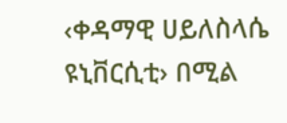‹ቀዳማዊ ሀይለስላሴ ዩኒቨርሲቲ› በሚል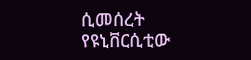ሲመሰረት የዩኒቨርሲቲው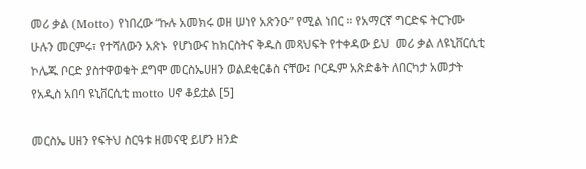መሪ ቃል (Motto) የነበረው “ኩሉ አመክሩ ወዘ ሠነየ አጽንዑ” የሚል ነበር ። የአማርኛ ግርድፍ ትርጉሙ ሁሉን መርምሩ፣ የተሻለውን አጽኑ  የሆነውና ከክርስትና ቅዱስ መጻህፍት የተቀዳው ይህ  መሪ ቃል ለዩኒቨርሲቲ ኮሌጁ ቦርድ ያስተዋወቁት ደግሞ መርስኤሀዘን ወልደቂርቆስ ናቸው፤ ቦርዱም አጽድቆት ለበርካታ አመታት የአዲስ አበባ ዩኒቨርሲቲ motto ሀኖ ቆይቷል [5]

መርስኤ ሀዘን የፍትህ ስርዓቱ ዘመናዊ ይሆን ዘንድ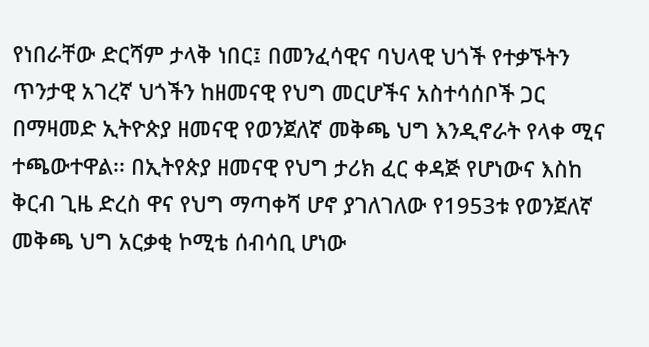የነበራቸው ድርሻም ታላቅ ነበር፤ በመንፈሳዊና ባህላዊ ህጎች የተቃኙትን ጥንታዊ አገረኛ ህጎችን ከዘመናዊ የህግ መርሆችና አስተሳሰቦች ጋር በማዛመድ ኢትዮጵያ ዘመናዊ የወንጀለኛ መቅጫ ህግ እንዲኖራት የላቀ ሚና ተጫውተዋል፡፡ በኢትየጵያ ዘመናዊ የህግ ታሪክ ፈር ቀዳጅ የሆነውና እስከ ቅርብ ጊዜ ድረስ ዋና የህግ ማጣቀሻ ሆኖ ያገለገለው የ1953ቱ የወንጀለኛ መቅጫ ህግ አርቃቂ ኮሚቴ ሰብሳቢ ሆነው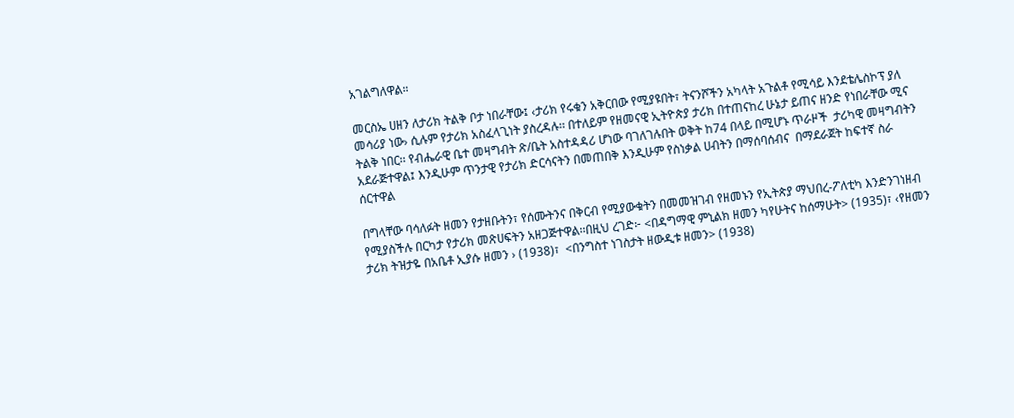አገልግለዋል።

መርስኤ ሀዘን ለታሪክ ትልቅ ቦታ ነበራቸው፤ ‹ታሪክ የሩቁን አቅርበው የሚያዩበት፣ ትናንሾችን አካላት አጉልቶ የሚሳይ እንደቴሌስኮፕ ያለ መሳሪያ ነው› ሲሉም የታሪክ አስፈላጊነት ያስረዳሉ፡፡ በተለይም የዘመናዊ ኢትዮጵያ ታሪክ በተጠናከረ ሁኔታ ይጠና ዘንድ የነበራቸው ሚና ትልቅ ነበር፡፡ የብሔራዊ ቤተ መዛግብት ጽ/ቤት አስተዳዳሪ ሆነው ባገለገሉበት ወቅት ከ74 በላይ በሚሆኑ ጥራዞች  ታሪካዊ መዛግብትን አደራጅተዋል፤ እንዲሁም ጥንታዊ የታሪክ ድርሳናትን በመጠበቅ እንዲሁም የስነቃል ሀብትን በማሰባሰብና  በማደራጀት ከፍተኛ ስራ ሰርተዋል

በግላቸው ባሳለፉት ዘመን የታዘቡትን፣ የሰሙትንና በቅርብ የሚያውቁትን በመመዝገብ የዘመኑን የኢትጵያ ማህበረ-ፖለቲካ እንድንገነዘብ የሚያስችሉ በርካታ የታሪክ መጽሀፍትን አዘጋጅተዋል፡፡በዚህ ረገድ፦ <በዳግማዊ ምኒልክ ዘመን ካየሁትና ከሰማሁት> (1935)፣ ‹የዘመን ታሪክ ትዝታዬ በአቤቶ ኢያሱ ዘመን › (1938)፣  <በንግስተ ነገስታት ዘውዲቱ ዘመን> (1938)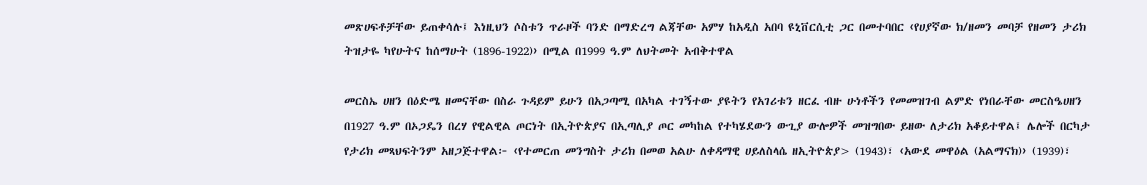መጽሀፍቶቻቸው ይጠቀሳሉ፤ እነዚህን ሶስቱን ጥራዞች ባንድ በማድረግ ልጃቸው አምሃ ከአዲስ አበባ ዩኒቨርሲቲ ጋር በመተባበር ‹የሀያኛው ክ/ዘመን መባቻ የዘመን ታሪክ ትዝታዬ ካየሁትና ከሰማሁት (1896-1922)› በሚል በ1999 ዓ.ም ለህትመት አብቅተዋል

መርስኤ ሀዘን በዕድሜ ዘመናቸው በስራ ጉዳይም ይሁን በአጋጣሚ በአካል ተገኝተው ያዩትን የአገሪቱን ዘርፈ ብዙ ሁነቶችን የመመዝገብ ልምድ የነበራቸው መርስዔሀዘን በ1927 ዓ.ም በኦጋዴን በረሃ የዊልዊል ጦርነት በኢትዮጵያና በኢጣሊያ ጦር መካከል የተካሄደውን ውጊያ ውሎዎች መዝግበው ይዘው ለታሪክ አቆይተዋል፤ ሌሎች በርካታ የታሪክ መጻህፍትንም አዘጋጅተዋል፦ ‹የተመርጠ መንግስት ታሪክ በመወ አልሁ ለቀዳማዊ ሀይለስላሴ ዘኢትዮጵያ> (1943)፣ ‹አውደ መዋዕል (አልማናክ)› (1939)፣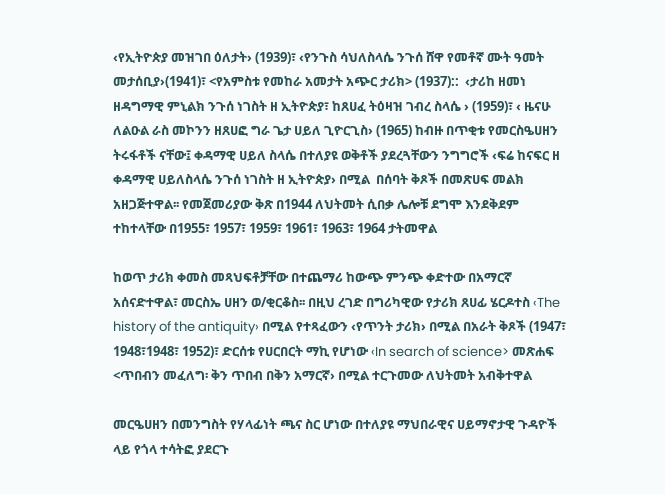‹የኢትዮጵያ መዝገበ ዕለታት› (1939)፣ ‹የንጉስ ሳህለስላሴ ንጉሰ ሸዋ የመቶኛ ሙት ዓመት መታሰቢያ›(1941)፣ <የአምስቱ የመከራ አመታት አጭር ታሪክ> (1937)::  ‹ታሪከ ዘመነ ዘዳግማዊ ምኒልክ ንጉሰ ነገስት ዘ ኢትዮጵያ፣ ከጸሀፈ ትዕዛዝ ገብረ ስላሴ › (1959)፣ ‹ ዜናሁ ለልዑል ራስ መኮንን ዘጸሀፎ ግራ ጌታ ሀይለ ጊዮርጊስ› (1965) ከብዙ በጥቂቱ የመርስዔሀዘን ትሩፋቶች ናቸው፤ ቀዳማዊ ሀይለ ስላሴ በተለያዩ ወቅቶች ያደረጓቸውን ንግግሮች ‹ፍሬ ከናፍር ዘ ቀዳማዊ ሀይለስላሴ ንጉሰ ነገስት ዘ ኢትዮጵያ› በሚል  በሰባት ቅጾች በመጽሀፍ መልክ አዘጋጅተዋል፡፡ የመጀመሪያው ቅጽ በ1944 ለህትመት ሲበቃ ሌሎቹ ደግሞ እንደቅደም ተከተላቸው በ1955፣ 1957፣ 1959፣ 1961፣ 1963፣ 1964 ታትመዋል

ከወጥ ታሪክ ቀመስ መጻህፍቶቻቸው በተጨማሪ ከውጭ ምንጭ ቀድተው በአማርኛ አሰናድተዋል፣ መርስኤ ሀዘን ወ/ቂርቆስ፡፡ በዚህ ረገድ በግሪካዊው የታሪክ ጸሀፊ ሄርዶተስ ‹The history of the antiquity› በሚል የተጻፈውን ‹የጥንት ታሪክ› በሚል በአራት ቅጾች (1947፣ 1948፣1948፣ 1952)፣ ድርሰቱ የሀርበርት ማኪ የሆነው ‹In search of science> መጽሐፍ  <ጥበብን መፈለግ፡ ቅን ጥበብ በቅን አማርኛ› በሚል ተርጉመው ለህትመት አብቅተዋል

መርዔሀዘን በመንግስት የሃላፊነት ጫና ስር ሆነው በተለያዩ ማህበራዊና ሀይማኖታዊ ጉዳዮች ላይ የጎላ ተሳትፎ ያደርጉ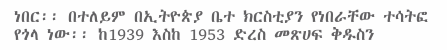ነበር፡፡ በተለይም በኢትዮጵያ ቤተ ክርስቲያን የነበራቸው ተሳትፎ የጎላ ነው፡፡ ከ1939 እስከ 1953 ድረስ መጽሀፍ ቅዱስን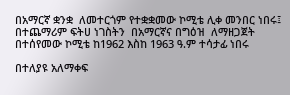በአማርኛ ቋንቋ  ለመተርጎም የተቋቋመው ኮሚቴ ሊቀ መንበር ነበሩ፤ በተጨማሪም ፍትሀ ነገስትን  በአማርኛና በግዕዝ  ለማዘጋጀት በተሰየመው ኮሚቴ ከ1962 እስከ 1963 ዓ.ም ተሳታፊ ነበሩ

በተለያዩ አለማቀፍ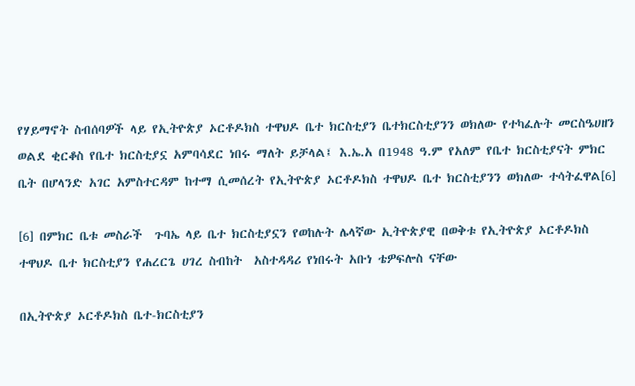የሃይማኖት ስብሰባዎች ላይ የኢትዮጵያ ኦርቶዶክስ ተዋህዶ ቤተ ክርስቲያን ቤተክርስቲያንን ወክለው የተካፈሉት መርስዔሀዘን ወልደ ቂርቆስ የቤተ ክርስቲያኗ አምባሳደር ነበሩ ማለት ይቻላል፤ እ.ኤ.አ በ1948 ዓ.ም የአለም የቤተ ክርስቲያናት ምክር ቤት በሆላንድ አገር አምስተርዳም ከተማ ሲመሰረት የኢትዮጵያ ኦርቶዶክስ ተዋህዶ ቤተ ክርስቲያንን ወክለው ተሳትፈዋል[6]

[6] በምክር ቤቱ መስራች  ጉባኤ ላይ ቤተ ክርስቲያኗን የወከሉት ሌላኛው ኢትዮጵያዊ በወቅቱ የኢትዮጵያ ኦርቶዶክስ ተዋህዶ ቤተ ክርስቲያን የሐረርጌ ሀገረ ስብከት  አስተዳዳሪ የነበሩት አቡነ ቴዎፍሎስ ናቸው

በኢትዮጵያ ኦርቶዶክስ ቤተ-ክርስቲያን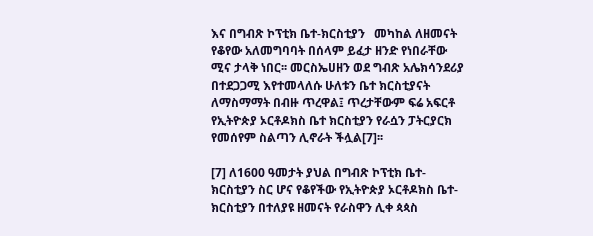እና በግብጽ ኮፕቲክ ቤተ-ክርስቲያን   መካከል ለዘመናት የቆየው አለመግባባት በሰላም ይፈታ ዘንድ የነበራቸው  ሚና ታላቅ ነበር፡፡ መርስኤሀዘን ወደ ግብጽ አሌክሳንደሪያ በተደጋጋሚ እየተመላለሱ ሁለቱን ቤተ ክርስቲያናት ለማስማማት በብዙ ጥረዋል፤ ጥረታቸውም ፍሬ አፍርቶ የኢትዮጵያ ኦርቶዶክስ ቤተ ክርስቲያን የራሷን ፓትርያርክ የመሰየም ስልጣን ሊኖራት ችሏል[7]፡፡

[7] ለ1600 ዓመታት ያህል በግብጽ ኮፕቲክ ቤተ-ክርስቲያን ስር ሆና የቆየችው የኢትዮጵያ ኦርቶዶክስ ቤተ-ክርስቲያን በተለያዩ ዘመናት የራስዋን ሊቀ ጳጳስ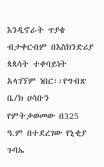እንዲኖራት ጥያቄ ብታቀርብም በእስክንድሪያ ጳጳሳት ተቀባይነት አላገኘም ነበር፡፡የግብጽ ቤ/ክ ሀሳቡን የምትቃወመው በ325 ዓ.ም በተደረገው የኒቂያ ጉባኤ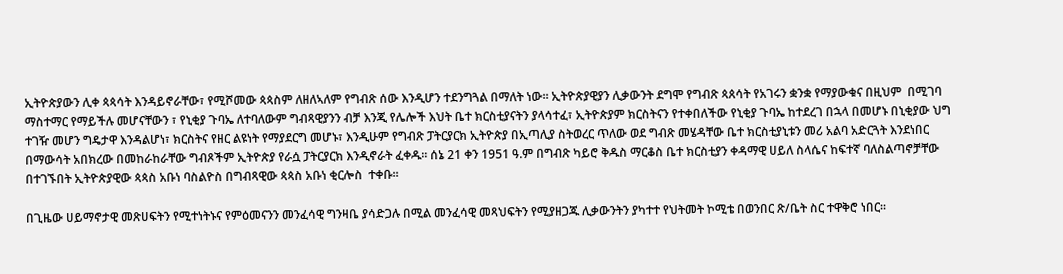ኢትዮጵያውን ሊቀ ጳጳሳት እንዳይኖራቸው፣ የሚሾመው ጳጳስም ለዘለኣለም የግብጽ ሰው እንዲሆን ተደንግጓል በማለት ነው፡፡ ኢትዮጵያዊያን ሊቃውንት ደግሞ የግብጽ ጳጰሳት የአገሩን ቋንቋ የማያውቁና በዚህም  በሚገባ ማስተማር የማይችሉ መሆናቸውን ፣ የኒቂያ ጉባኤ ለተባለውም ግብጻዊያንን ብቻ እንጂ የሌሎች እህት ቤተ ክርስቲያናትን ያላሳተፈ፣ ኢትዮጵያም ክርስትናን የተቀበለችው የኒቂያ ጉባኤ ከተደረገ በኋላ በመሆኑ በኒቂያው ህግ ተገዥ መሆን ግዴታዋ እንዳልሆነ፣ ክርስትና የዘር ልዩነት የማያደርግ መሆኑ፣ እንዲሁም የግብጽ ፓትርያርክ ኢትዮጵያ በኢጣሊያ ስትወረር ጥለው ወደ ግብጽ መሄዳቸው ቤተ ክርስቲያኒቱን መሪ አልባ አድርጓት እንደነበር በማውሳት አበክረው በመከራከራቸው ግብጾችም ኢትዮጵያ የራሷ ፓትርያርክ እንዲኖራት ፈቀዱ፡፡ ሰኔ 21 ቀን 1951 ዓ.ም በግብጽ ካይሮ ቅዱስ ማርቆስ ቤተ ክርስቲያን ቀዳማዊ ሀይለ ስላሴና ከፍተኛ ባለስልጣኖቻቸው በተገኙበት ኢትዮጵያዊው ጳጳስ አቡነ ባስልዮስ በግብጻዊው ጳጳስ አቡነ ቂርሎስ  ተቀቡ፡፡

በጊዜው ሀይማኖታዊ መጽሀፍትን የሚተነትኑና የምዕመናንን መንፈሳዊ ግንዛቤ ያሳድጋሉ በሚል መንፈሳዊ መጻህፍትን የሚያዘጋጁ ሊቃውንትን ያካተተ የህትመት ኮሚቴ በወንበር ጽ/ቤት ስር ተዋቅሮ ነበር፡፡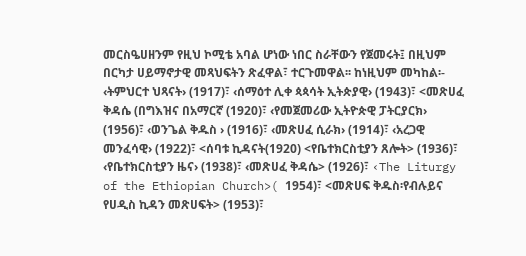መርስዔሀዘንም የዚህ ኮሚቴ አባል ሆነው ነበር ስራቸውን የጀመሩት፤ በዚህም በርካታ ሀይማኖታዊ መጻህፍትን ጽፈዋል፣ ተርጉመዋል፡፡ ከነዚህም መካከል፡- ‹ትምህርተ ህጻናት› (1917)፣ ‹ሰማዕተ ሊቀ ጳጳሳት ኢትጵያዊ› (1943)፣ <መጽሀፈ ቅዳሴ (በግእዝና በአማርኛ (1920)፣ ‹የመጀመሪው ኢትዮጵዊ ፓትርያርክ› (1956)፣ ‹ወንጌል ቅዱስ › (1916)፣ ‹መጽሀፈ ሲራክ› (1914)፣ ‹አረጋዊ መንፈሳዊ› (1922)፣ <ሰባቱ ኪዳናት(1920) <የቤተክርስቲያን ጸሎት> (1936)፣ ‹የቤተክርስቲያን ዜና› (1938)፣ ‹መጽሀፈ ቅዳሴ> (1926)፣ ‹The Liturgy of the Ethiopian Church>( 1954)፣ <መጽሀፍ ቅዱስ፡የብሉይና የሀዲስ ኪዳን መጽሀፍት> (1953)፣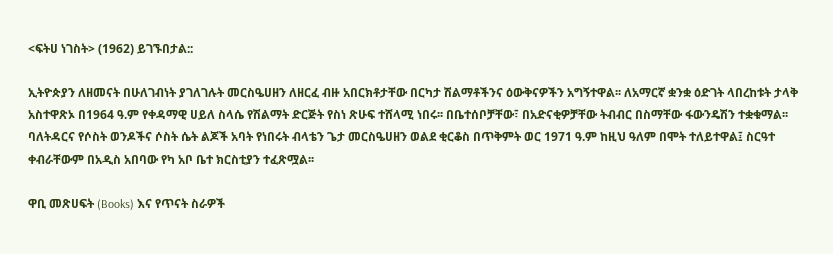<ፍትሀ ነገስት> (1962) ይገኙበታል::

ኢትዮጵያን ለዘመናት በሁለገብነት ያገለገሉት መርስዔሀዘን ለዘርፈ ብዙ አበርክቶታቸው በርካታ ሽልማቶችንና ዕውቅናዎችን አግኝተዋል፡፡ ለአማርኛ ቋንቋ ዕድገት ላበረከቱት ታላቅ አስተዋጽኦ በ1964 ዓ.ም የቀዳማዊ ሀይለ ስላሴ የሽልማት ድርጅት የስነ ጽሁፍ ተሸላሚ ነበሩ፡፡ በቤተሰቦቻቸው፣ በአድናቂዎቻቸው ትብብር በስማቸው ፋውንዴሽን ተቋቁማል፡፡ ባለትዳርና የሶስት ወንዶችና ሶስት ሴት ልጆች አባት የነበሩት ብላቴን ጌታ መርስዔሀዘን ወልደ ቂርቆስ በጥቅምት ወር 1971 ዓ.ም ከዚህ ዓለም በሞት ተለይተዋል፤ ስርዓተ ቀብራቸውም በአዲስ አበባው የካ አቦ ቤተ ክርስቲያን ተፈጽሟል፡፡

ዋቢ መጽሀፍት (Books) እና የጥናት ስራዎች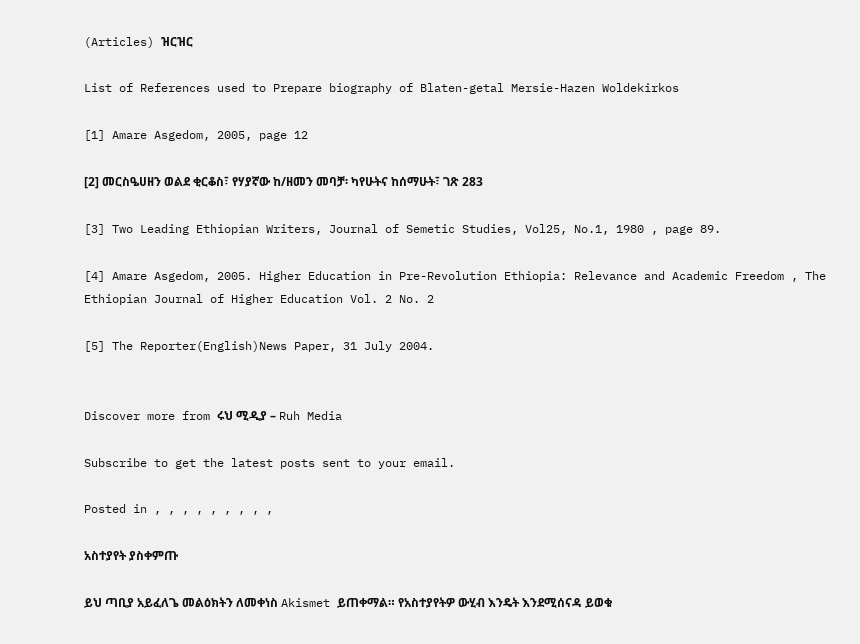(Articles) ዝርዝር

List of References used to Prepare biography of Blaten-getal Mersie-Hazen Woldekirkos

[1] Amare Asgedom, 2005, page 12

[2] መርስዔሀዘን ወልደ ቂርቆስ፣ የሃያኛው ከ/ዘመን መባቻ፡ ካየሁትና ከሰማሁት፣ ገጽ 283

[3] Two Leading Ethiopian Writers, Journal of Semetic Studies, Vol25, No.1, 1980 , page 89.

[4] Amare Asgedom, 2005. Higher Education in Pre-Revolution Ethiopia: Relevance and Academic Freedom , The Ethiopian Journal of Higher Education Vol. 2 No. 2

[5] The Reporter(English)News Paper, 31 July 2004.


Discover more from ሩህ ሚዲያ – Ruh Media

Subscribe to get the latest posts sent to your email.

Posted in , , , , , , , , ,

አስተያየት ያስቀምጡ

ይህ ጣቢያ አይፈለጌ መልዕክትን ለመቀነስ Akismet ይጠቀማል። የአስተያየትዎ ውሂብ እንዴት እንደሚሰናዳ ይወቁ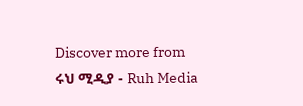Discover more from ሩህ ሚዲያ - Ruh Media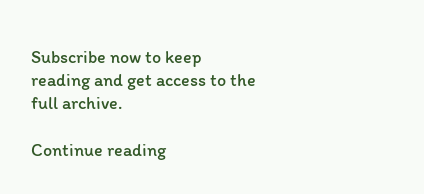Subscribe now to keep reading and get access to the full archive.

Continue reading